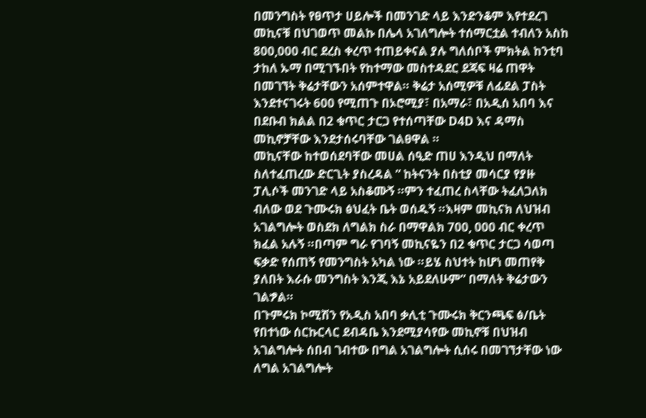በመንግስት የፀጥታ ሀይሎች በመንገድ ላይ እንድንቆም እየተደረገ መኪናቹ በህገወጥ መልኩ በሌላ አገለግሎት ተሰማርቷል ተብለን አስከ 800,000 ብር ደረስ ቀረጥ ተጠይቀናል ያሉ ግለሰቦች ምክትል ከንቲባ ታከለ ኡማ በሚገኙበት የከተማው መስተዳደር ደጃፍ ዛሬ ጠዋት በመገኘት ቅሬታቸውን አሰምተዋል። ቅሬታ አሰሚዎቹ ለፊደል ፓስት እንደተናገሩት 600 የሚጠጉ በኦሮሚያ፣ በአማራ፣ በአዲሰ አበባ እና በደቡብ ክልል በ2 ቁጥር ታርጋ የተሰጣቸው D4D እና ዳማስ መኪኖቻቸው እንደታሰሩባቸው ገልፀዋል ።
መኪናቸው ከተወሰደባቸው መሀል ሰዒድ ጠሀ እንዲህ በማለት ስለተፈጠረው ድርጊት ያስረዳል ” ከትናንት በስቲያ መሳርያ የያዙ ፓሊሶች መንገድ ላይ አስቆሙኝ ።ምን ተፈጠረ ስላቸው ትፈለጋለክ ብለው ወደ ጉሙሩክ ፅህፈት ቤት ወሰዱኝ ።እዛም መኪናክ ለህዝብ አገልግሎት ወስደክ ለግልክ ስራ በማዋልክ 700, 000 ብር ቀረጥ ክፈል አሉኝ ።በጣም ግራ የገባኝ መኪናዬን በ2 ቁጥር ታርጋ ሳወጣ ፍቃድ የሰጠኝ የመንግስት አካል ነው ።ይሄ ስህተት ከሆነ መጠየቅ ያለበት እራሱ መንግስት እንጂ እኔ አይደለሁም” በማለት ቅሬታውን ገልፇል።
በጉምሩክ ኮሚሽን የአዲስ አበባ ቃሊቲ ጉሙሩክ ቅርንጫፍ ፅ/ቤት የበተነው ሰርኩርላር ደብዳቤ እንደሚያሳየው መኪኖቹ በህዝብ አገልግሎት ሰበብ ገብተው በግል አገልግሎት ሲሰሩ በመገኘታቸው ነው ለግል አገልግሎት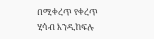በሚቀረጥ የቀረጥ ሂሳብ እንዲከፍሉ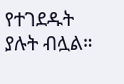የተገደዱት ያሉት ብሏል።